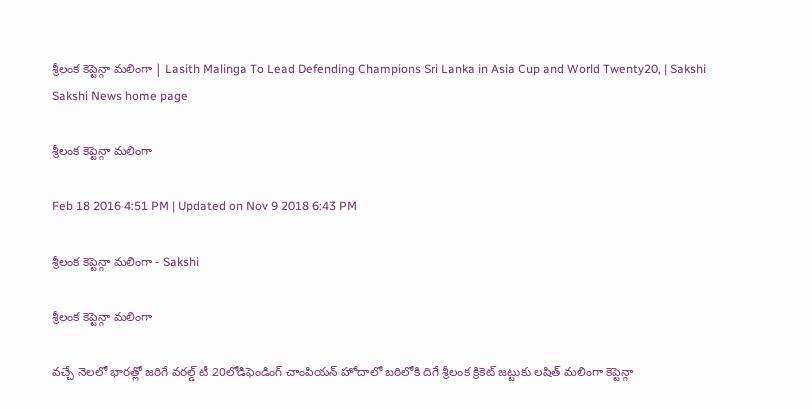శ్రీలంక కెప్టెన్గా మలింగా | Lasith Malinga To Lead Defending Champions Sri Lanka in Asia Cup and World Twenty20, | Sakshi
Sakshi News home page

శ్రీలంక కెప్టెన్గా మలింగా

Feb 18 2016 4:51 PM | Updated on Nov 9 2018 6:43 PM

శ్రీలంక కెప్టెన్గా మలింగా - Sakshi

శ్రీలంక కెప్టెన్గా మలింగా

వచ్చే నెలలో భారత్లో జరిగే వరల్డ్ టీ 20లోడిఫెండింగ్ చాంపియన్ హోదాలో బరిలోకి దిగే శ్రీలంక క్రికెట్ జట్టుకు లషిత్ మలింగా కెప్టెన్గా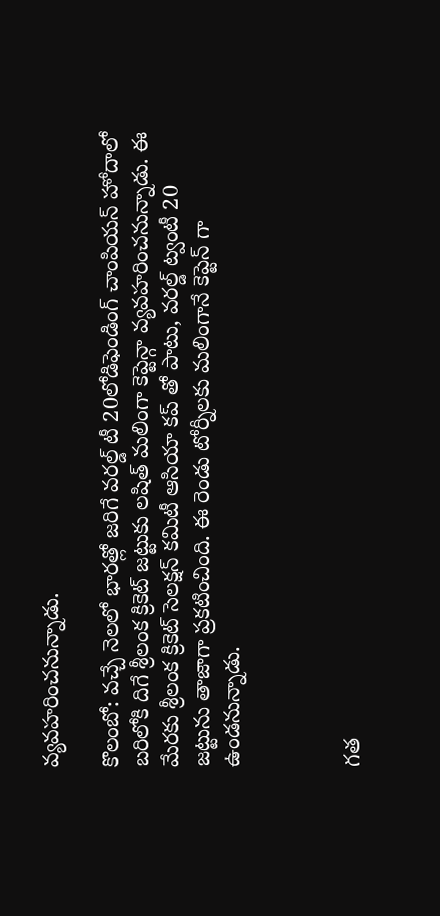వ్యవహరించనున్నాడు.

కొలంబో: వచ్చే నెలలో భారత్లో జరిగే వరల్డ్ టీ 20లోడిఫెండింగ్ చాంపియన్ హోదాలో బరిలోకి దిగే శ్రీలంక క్రికెట్ జట్టుకు లషిత్ మలింగా కెప్టెన్గా వ్యవహరించనున్నాడు. ఈ మేరకు శ్రీలంక క్రికెట్ సెలక్షన్ కమిటీ ఆసియా కప్ తో పాటు, వరల్డ్ ట్వంటీ 20 జట్టును తాజాగా ప్రకటించింది. ఈ రెండు టోర్నీలకు మలింగానే కెప్టెన్ గా ఉండనున్నాడు.



గత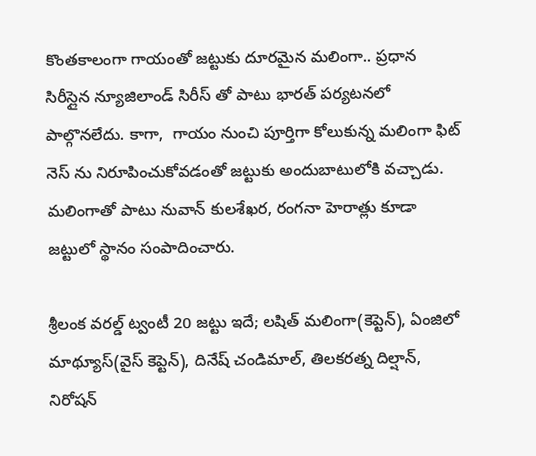కొంతకాలంగా గాయంతో జట్టుకు దూరమైన మలింగా.. ప్రధాన సిరీస్లైన న్యూజిలాండ్ సిరీస్ తో పాటు భారత్ పర్యటనలో పాల్గొనలేదు. కాగా,  గాయం నుంచి పూర్తిగా కోలుకున్న మలింగా ఫిట్ నెస్ ను నిరూపించుకోవడంతో జట్టుకు అందుబాటులోకి వచ్చాడు. మలింగాతో పాటు నువాన్ కులశేఖర, రంగనా హెరాత్లు కూడా జట్టులో స్థానం సంపాదించారు.

శ్రీలంక వరల్డ్ ట్వంటీ 20 జట్టు ఇదే; లషిత్ మలింగా(కెప్టెన్), ఏంజిలో మాథ్యూస్(వైస్ కెప్టెన్), దినేష్ చండిమాల్, తిలకరత్న దిల్షాన్, నిరోషన్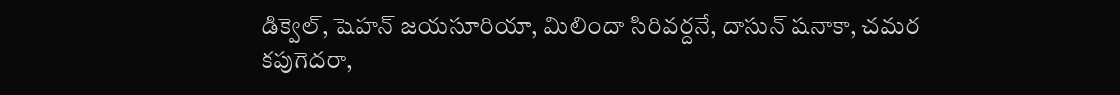డిక్వెల్, షెహన్ జయసూరియా, మిలిందా సిరివర్దనే, దాసున్ షనాకా, చమర కపుగెదరా,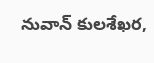నువాన్ కులశేఖర,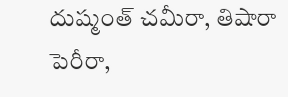దుష్మంత్ చమీరా, తిషారా పెరీరా,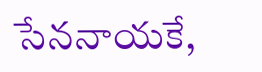సేననాయకే,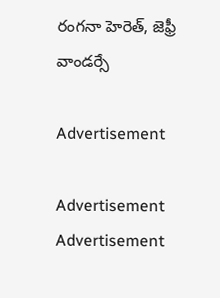రంగనా హెరెత్, జెఫ్రీ వాండర్సే

Advertisement

Advertisement
Advertisement